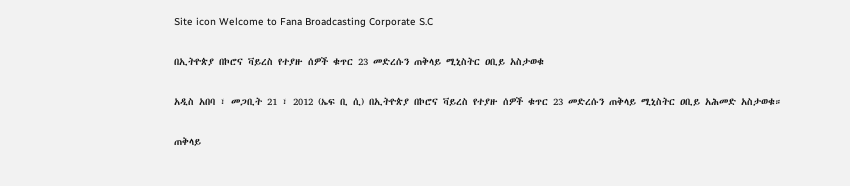Site icon Welcome to Fana Broadcasting Corporate S.C

በኢትዮጵያ በኮሮና ቫይረስ የተያዙ ሰዎች ቁጥር 23 መድረሱን ጠቅላይ ሚኒስትር ዐቢይ አስታወቁ

አዲስ አበባ ፣ መጋቢት 21 ፣ 2012 (ኤፍ ቢ ሲ) በኢትዮጵያ በኮሮና ቫይረስ የተያዙ ሰዎች ቁጥር 23 መድረሱን ጠቅላይ ሚኒስትር ዐቢይ አሕመድ አስታወቁ።

ጠቅላይ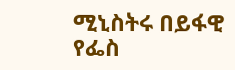ሚኒስትሩ በይፋዊ የፌስ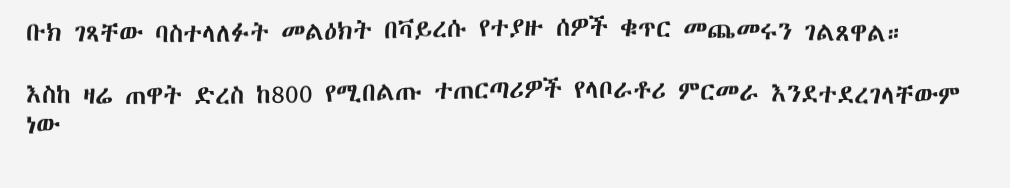ቡክ ገጻቸው ባስተላለፉት መልዕክት በቫይረሱ የተያዙ ሰዎች ቁጥር መጨመሩን ገልጸዋል።

እስከ ዛሬ ጠዋት ድረስ ከ800 የሚበልጡ ተጠርጣሪዎች የላቦራቶሪ ምርመራ እንደተደረገላቸውም ነው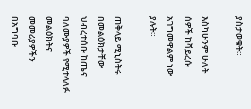ያስታወቁት።

እስካሁንም ሁለት ሰዎች ከቫይረሱ አገግመዋልም ነው ያሉት።

ጠቅላይ ሚኒስትሩ በመልዕክታቸው ህብረተሰቡ ከጤና ባለሙያዎች የሚተላለፉ መልዕክትና መመሪያዎችን በአግባቡ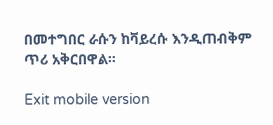በመተግበር ራሱን ከቫይረሱ እንዲጠብቅም ጥሪ አቅርበዋል።

Exit mobile version